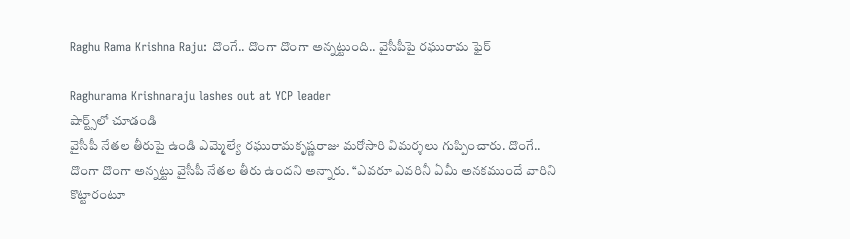Raghu Rama Krishna Raju: దొంగే.. దొంగా దొంగా అన్నట్టుంది.. వైసీపీపై రఘురామ ఫైర్

Raghurama Krishnaraju lashes out at YCP leader
షార్ట్స్‌లో చూడండి
వైసీపీ నేతల తీరుపై ఉండి ఎమ్మెల్యే రఘురామకృష్ణరాజు మరోసారి విమర్శలు గుప్పించారు. దొంగే.. దొంగా దొంగా అన్నట్టు వైసీపీ నేతల తీరు ఉందని అన్నారు. ‘‘ఎవరూ ఎవరినీ ఏమీ అనకముందే వారిని కొట్టారంటూ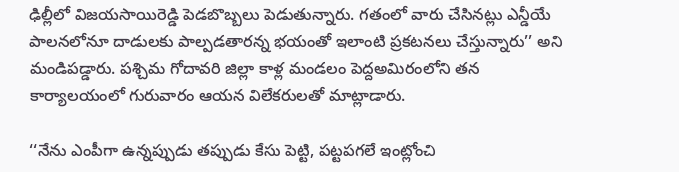ఢిల్లీలో విజయసాయిరెడ్డి పెడబొబ్బలు పెడుతున్నారు. గతంలో వారు చేసినట్లు ఎన్డీయే పాలనలోనూ దాడులకు పాల్పడతారన్న భయంతో ఇలాంటి ప్రకటనలు చేస్తున్నారు’’ అని మండిపడ్డారు. పశ్చిమ గోదావరి జిల్లా కాళ్ల మండలం పెద్దఅమిరంలోని తన కార్యాలయంలో గురువారం ఆయన విలేకరులతో మాట్లాడారు.

‘‘నేను ఎంపీగా ఉన్నప్పుడు తప్పుడు కేసు పెట్టి, పట్టపగలే ఇంట్లోంచి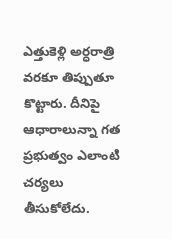ఎత్తుకెళ్లి అర్ధరాత్రి వరకూ తిప్పుతూ కొట్టారు. దీనిపై ఆధారాలున్నా గత ప్రభుత్వం ఎలాంటి చర్యలు తీసుకోలేదు.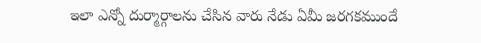ఇలా ఎన్నో దుర్మార్గాలను చేసిన వారు నేడు ఏమీ జరగకముందే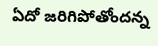ఏదో జరిగిపోతోందన్న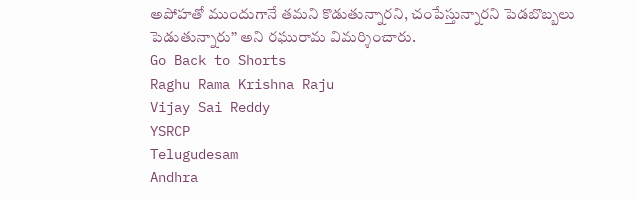అపోహతో ముందుగానే తమని కొడుతున్నారని, చంపేస్తున్నారని పెడబొబ్బలు పెడుతున్నారు’’ అని రఘురామ విమర్శించారు.
Go Back to Shorts
Raghu Rama Krishna Raju
Vijay Sai Reddy
YSRCP
Telugudesam
Andhra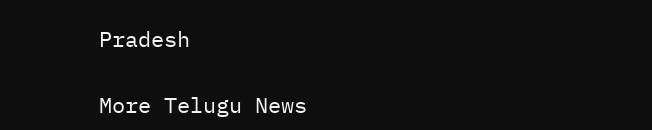Pradesh

More Telugu News